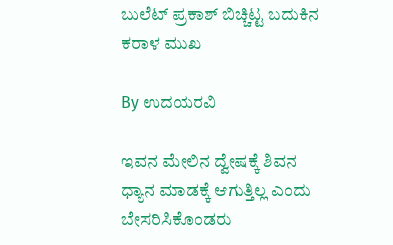ಬುಲೆಟ್ ಪ್ರಕಾಶ್ ಬಿಚ್ಚಿಟ್ಟ ಬದುಕಿನ ಕರಾಳ ಮುಖ

By ಉದಯರವಿ

ಇವನ ಮೇಲಿನ ದ್ವೇಷಕ್ಕೆ ಶಿವನ ಧ್ಯಾನ ಮಾಡಕ್ಕೆ ಆಗುತ್ತಿಲ್ಲ ಎಂದು ಬೇಸರಿಸಿಕೊಂಡರು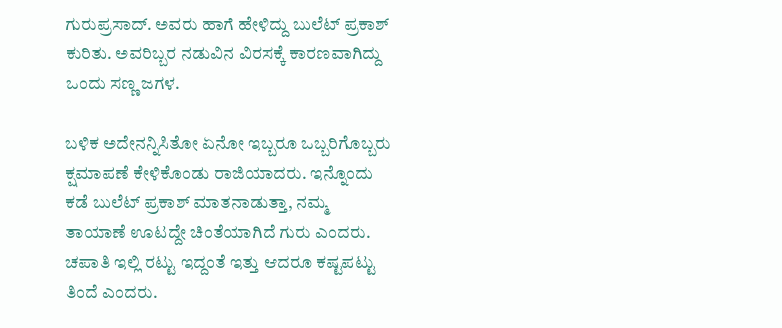ಗುರುಪ್ರಸಾದ್. ಅವರು ಹಾಗೆ ಹೇಳಿದ್ದು ಬುಲೆಟ್ ಪ್ರಕಾಶ್ ಕುರಿತು. ಅವರಿಬ್ಬರ ನಡುವಿನ ವಿರಸಕ್ಕೆ ಕಾರಣವಾಗಿದ್ದು ಒಂದು ಸಣ್ಣ ಜಗಳ.

ಬಳಿಕ ಅದೇನನ್ನಿಸಿತೋ ಏನೋ ಇಬ್ಬರೂ ಒಬ್ಬರಿಗೊಬ್ಬರು ಕ್ಷಮಾಪಣೆ ಕೇಳಿಕೊಂಡು ರಾಜಿಯಾದರು. ಇನ್ನೊಂದು ಕಡೆ ಬುಲೆಟ್ ಪ್ರಕಾಶ್ ಮಾತನಾಡುತ್ತಾ, ನಮ್ಮ ತಾಯಾಣೆ ಊಟದ್ದೇ ಚಿಂತೆಯಾಗಿದೆ ಗುರು ಎಂದರು. ಚಪಾತಿ ಇಲ್ಲಿ ರಟ್ಟು ಇದ್ದಂತೆ ಇತ್ತು ಆದರೂ ಕಷ್ಟಪಟ್ಟು ತಿಂದೆ ಎಂದರು.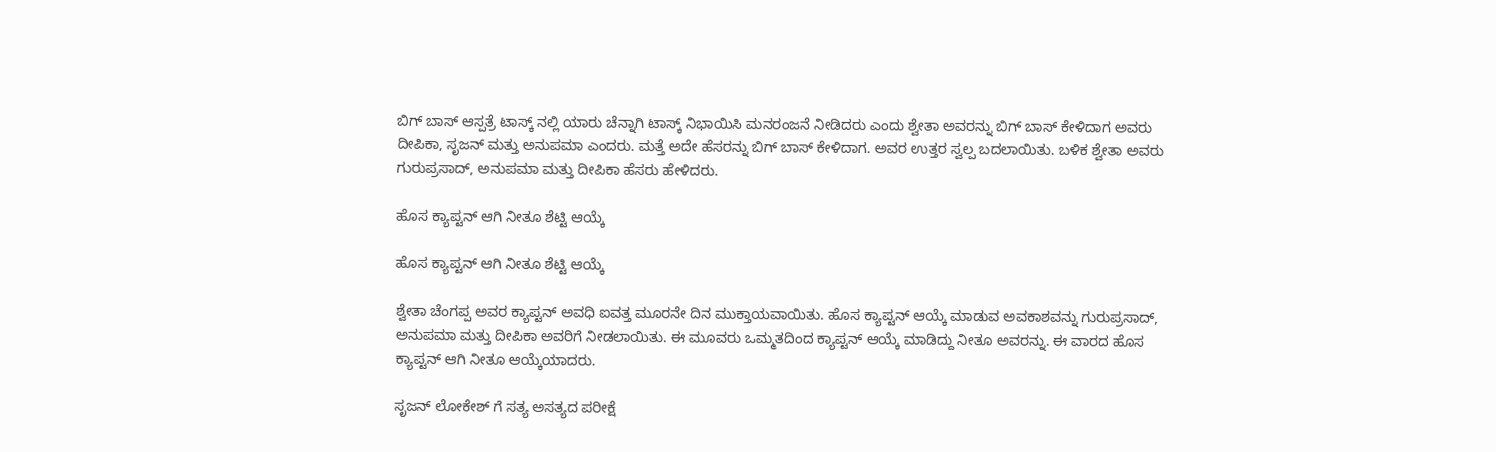ಬಿಗ್ ಬಾಸ್ ಆಸ್ಪತ್ರೆ ಟಾಸ್ಕ್ ನಲ್ಲಿ ಯಾರು ಚೆನ್ನಾಗಿ ಟಾಸ್ಕ್ ನಿಭಾಯಿಸಿ ಮನರಂಜನೆ ನೀಡಿದರು ಎಂದು ಶ್ವೇತಾ ಅವರನ್ನು ಬಿಗ್ ಬಾಸ್ ಕೇಳಿದಾಗ ಅವರು ದೀಪಿಕಾ, ಸೃಜನ್ ಮತ್ತು ಅನುಪಮಾ ಎಂದರು. ಮತ್ತೆ ಅದೇ ಹೆಸರನ್ನು ಬಿಗ್ ಬಾಸ್ ಕೇಳಿದಾಗ. ಅವರ ಉತ್ತರ ಸ್ವಲ್ಪ ಬದಲಾಯಿತು. ಬಳಿಕ ಶ್ವೇತಾ ಅವರು ಗುರುಪ್ರಸಾದ್, ಅನುಪಮಾ ಮತ್ತು ದೀಪಿಕಾ ಹೆಸರು ಹೇಳಿದರು.

ಹೊಸ ಕ್ಯಾಪ್ಟನ್ ಆಗಿ ನೀತೂ ಶೆಟ್ಟಿ ಆಯ್ಕೆ

ಹೊಸ ಕ್ಯಾಪ್ಟನ್ ಆಗಿ ನೀತೂ ಶೆಟ್ಟಿ ಆಯ್ಕೆ

ಶ್ವೇತಾ ಚೆಂಗಪ್ಪ ಅವರ ಕ್ಯಾಪ್ಟನ್ ಅವಧಿ ಐವತ್ತ ಮೂರನೇ ದಿನ ಮುಕ್ತಾಯವಾಯಿತು. ಹೊಸ ಕ್ಯಾಪ್ಟನ್ ಆಯ್ಕೆ ಮಾಡುವ ಅವಕಾಶವನ್ನು ಗುರುಪ್ರಸಾದ್, ಅನುಪಮಾ ಮತ್ತು ದೀಪಿಕಾ ಅವರಿಗೆ ನೀಡಲಾಯಿತು. ಈ ಮೂವರು ಒಮ್ಮತದಿಂದ ಕ್ಯಾಪ್ಟನ್ ಆಯ್ಕೆ ಮಾಡಿದ್ದು ನೀತೂ ಅವರನ್ನು. ಈ ವಾರದ ಹೊಸ ಕ್ಯಾಪ್ಟನ್ ಆಗಿ ನೀತೂ ಆಯ್ಕೆಯಾದರು.

ಸೃಜನ್ ಲೋಕೇಶ್ ಗೆ ಸತ್ಯ ಅಸತ್ಯದ ಪರೀಕ್ಷೆ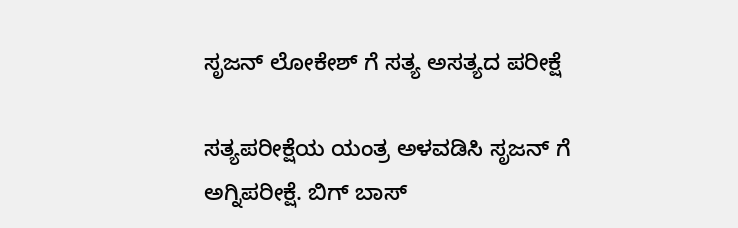ಸೃಜನ್ ಲೋಕೇಶ್ ಗೆ ಸತ್ಯ ಅಸತ್ಯದ ಪರೀಕ್ಷೆ

ಸತ್ಯಪರೀಕ್ಷೆಯ ಯಂತ್ರ ಅಳವಡಿಸಿ ಸೃಜನ್ ಗೆ ಅಗ್ನಿಪರೀಕ್ಷೆ. ಬಿಗ್ ಬಾಸ್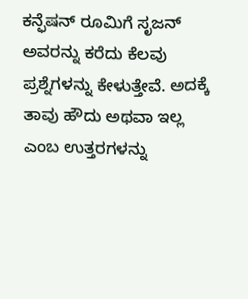ಕನ್ಫೆಷನ್ ರೂಮಿಗೆ ಸೃಜನ್ ಅವರನ್ನು ಕರೆದು ಕೆಲವು ಪ್ರಶ್ನೆಗಳನ್ನು ಕೇಳುತ್ತೇವೆ. ಅದಕ್ಕೆ ತಾವು ಹೌದು ಅಥವಾ ಇಲ್ಲ ಎಂಬ ಉತ್ತರಗಳನ್ನು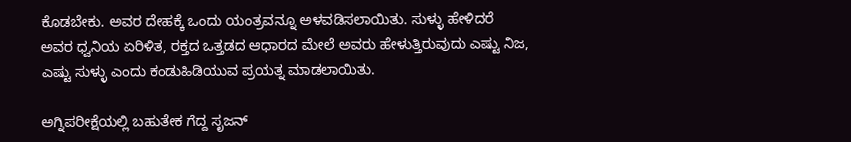ಕೊಡಬೇಕು. ಅವರ ದೇಹಕ್ಕೆ ಒಂದು ಯಂತ್ರವನ್ನೂ ಅಳವಡಿಸಲಾಯಿತು. ಸುಳ್ಳು ಹೇಳಿದರೆ ಅವರ ಧ್ವನಿಯ ಏರಿಳಿತ, ರಕ್ತದ ಒತ್ತಡದ ಆಧಾರದ ಮೇಲೆ ಅವರು ಹೇಳುತ್ತಿರುವುದು ಎಷ್ಟು ನಿಜ, ಎಷ್ಟು ಸುಳ್ಳು ಎಂದು ಕಂಡುಹಿಡಿಯುವ ಪ್ರಯತ್ನ ಮಾಡಲಾಯಿತು.

ಅಗ್ನಿಪರೀಕ್ಷೆಯಲ್ಲಿ ಬಹುತೇಕ ಗೆದ್ದ ಸೃಜನ್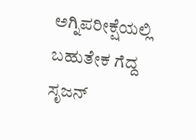ಅಗ್ನಿಪರೀಕ್ಷೆಯಲ್ಲಿ ಬಹುತೇಕ ಗೆದ್ದ ಸೃಜನ್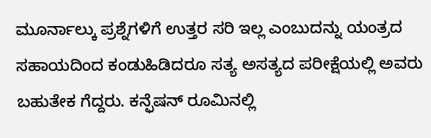ಮೂರ್ನಾಲ್ಕು ಪ್ರಶ್ನೆಗಳಿಗೆ ಉತ್ತರ ಸರಿ ಇಲ್ಲ ಎಂಬುದನ್ನು ಯಂತ್ರದ ಸಹಾಯದಿಂದ ಕಂಡುಹಿಡಿದರೂ ಸತ್ಯ ಅಸತ್ಯದ ಪರೀಕ್ಷೆಯಲ್ಲಿ ಅವರು ಬಹುತೇಕ ಗೆದ್ದರು. ಕನ್ಫೆಷನ್ ರೂಮಿನಲ್ಲಿ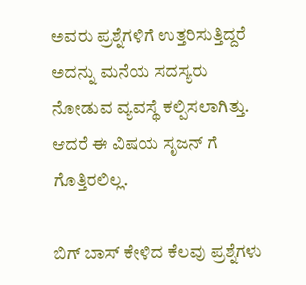ಅವರು ಪ್ರಶ್ನೆಗಳಿಗೆ ಉತ್ತರಿಸುತ್ತಿದ್ದರೆ ಅದನ್ನು ಮನೆಯ ಸದಸ್ಯರು ನೋಡುವ ವ್ಯವಸ್ಥೆ ಕಲ್ಪಿಸಲಾಗಿತ್ತು. ಆದರೆ ಈ ವಿಷಯ ಸೃಜನ್ ಗೆ ಗೊತ್ತಿರಲಿಲ್ಲ.

ಬಿಗ್ ಬಾಸ್ ಕೇಳಿದ ಕೆಲವು ಪ್ರಶ್ನೆಗಳು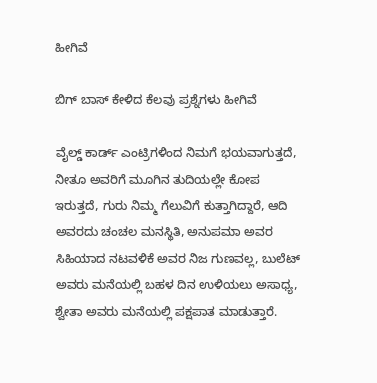ಹೀಗಿವೆ

ಬಿಗ್ ಬಾಸ್ ಕೇಳಿದ ಕೆಲವು ಪ್ರಶ್ನೆಗಳು ಹೀಗಿವೆ

ವೈಲ್ಡ್ ಕಾರ್ಡ್ ಎಂಟ್ರಿಗಳಿಂದ ನಿಮಗೆ ಭಯವಾಗುತ್ತದೆ, ನೀತೂ ಅವರಿಗೆ ಮೂಗಿನ ತುದಿಯಲ್ಲೇ ಕೋಪ ಇರುತ್ತದೆ, ಗುರು ನಿಮ್ಮ ಗೆಲುವಿಗೆ ಕುತ್ತಾಗಿದ್ದಾರೆ, ಆದಿ ಅವರದು ಚಂಚಲ ಮನಸ್ಥಿತಿ, ಅನುಪಮಾ ಅವರ ಸಿಹಿಯಾದ ನಟವಳಿಕೆ ಅವರ ನಿಜ ಗುಣವಲ್ಲ, ಬುಲೆಟ್ ಅವರು ಮನೆಯಲ್ಲಿ ಬಹಳ ದಿನ ಉಳಿಯಲು ಅಸಾಧ್ಯ, ಶ್ವೇತಾ ಅವರು ಮನೆಯಲ್ಲಿ ಪಕ್ಷಪಾತ ಮಾಡುತ್ತಾರೆ.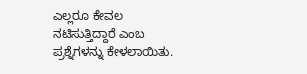ಎಲ್ಲರೂ ಕೇವಲ ನಟಿಸುತ್ತಿದ್ದಾರೆ ಎಂಬ ಪ್ರಶ್ನೆಗಳನ್ನು ಕೇಳಲಾಯಿತು.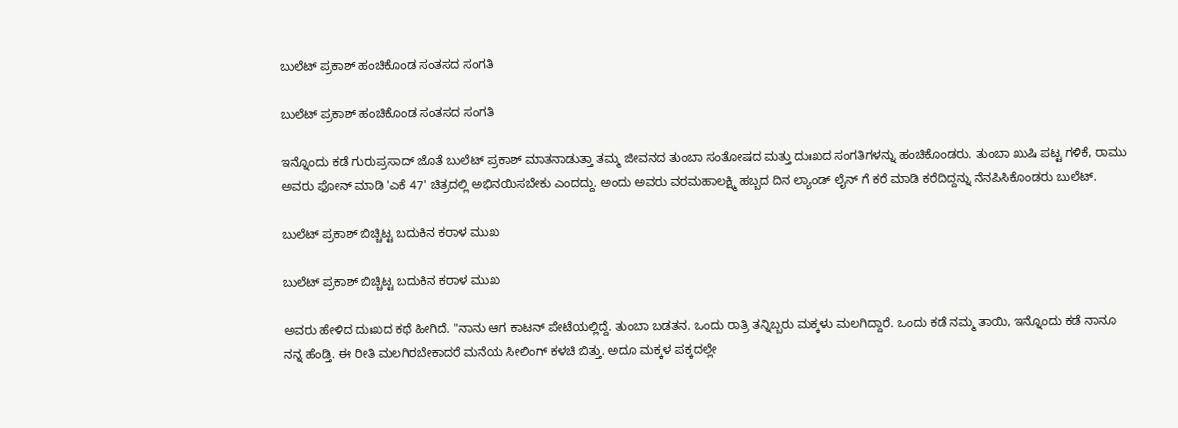ಬುಲೆಟ್ ಪ್ರಕಾಶ್ ಹಂಚಿಕೊಂಡ ಸಂತಸದ ಸಂಗತಿ

ಬುಲೆಟ್ ಪ್ರಕಾಶ್ ಹಂಚಿಕೊಂಡ ಸಂತಸದ ಸಂಗತಿ

ಇನ್ನೊಂದು ಕಡೆ ಗುರುಪ್ರಸಾದ್ ಜೊತೆ ಬುಲೆಟ್ ಪ್ರಕಾಶ್ ಮಾತನಾಡುತ್ತಾ ತಮ್ಮ ಜೀವನದ ತುಂಬಾ ಸಂತೋಷದ ಮತ್ತು ದುಃಖದ ಸಂಗತಿಗಳನ್ನು ಹಂಚಿಕೊಂಡರು. ತುಂಬಾ ಖುಷಿ ಪಟ್ಟ ಗಳಿಕೆ, ರಾಮು ಅವರು ಫೋನ್ ಮಾಡಿ 'ಎಕೆ 47' ಚಿತ್ರದಲ್ಲಿ ಅಭಿನಯಿಸಬೇಕು ಎಂದದ್ದು. ಅಂದು ಅವರು ವರಮಹಾಲಕ್ಷ್ಮಿ ಹಬ್ಬದ ದಿನ ಲ್ಯಾಂಡ್ ಲೈನ್ ಗೆ ಕರೆ ಮಾಡಿ ಕರೆದಿದ್ದನ್ನು ನೆನಪಿಸಿಕೊಂಡರು ಬುಲೆಟ್.

ಬುಲೆಟ್ ಪ್ರಕಾಶ್ ಬಿಚ್ಚಿಟ್ಟ ಬದುಕಿನ ಕರಾಳ ಮುಖ

ಬುಲೆಟ್ ಪ್ರಕಾಶ್ ಬಿಚ್ಚಿಟ್ಟ ಬದುಕಿನ ಕರಾಳ ಮುಖ

ಅವರು ಹೇಳಿದ ದುಃಖದ ಕಥೆ ಹೀಗಿದೆ. "ನಾನು ಆಗ ಕಾಟನ್ ಪೇಟೆಯಲ್ಲಿದ್ದೆ. ತುಂಬಾ ಬಡತನ. ಒಂದು ರಾತ್ರಿ ತನ್ನಿಬ್ಬರು ಮಕ್ಕಳು ಮಲಗಿದ್ದಾರೆ. ಒಂದು ಕಡೆ ನಮ್ಮ ತಾಯಿ, ಇನ್ನೊಂದು ಕಡೆ ನಾನೂ ನನ್ನ ಹೆಂಡ್ತಿ. ಈ ರೀತಿ ಮಲಗಿರಬೇಕಾದರೆ ಮನೆಯ ಸೀಲಿಂಗ್ ಕಳಚಿ ಬಿತ್ತು. ಅದೂ ಮಕ್ಕಳ ಪಕ್ಕದಲ್ಲೇ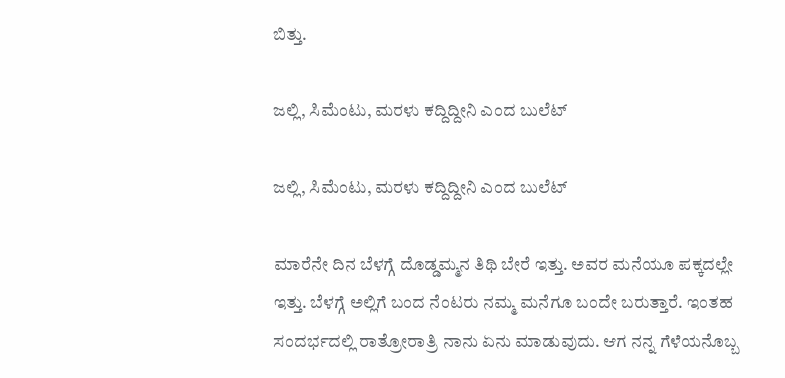ಬಿತ್ತು.

ಜಲ್ಲಿ, ಸಿಮೆಂಟು, ಮರಳು ಕದ್ದಿದ್ದೀನಿ ಎಂದ ಬುಲೆಟ್

ಜಲ್ಲಿ, ಸಿಮೆಂಟು, ಮರಳು ಕದ್ದಿದ್ದೀನಿ ಎಂದ ಬುಲೆಟ್

ಮಾರೆನೇ ದಿನ ಬೆಳಗ್ಗೆ ದೊಡ್ಡಮ್ಮನ ತಿಥಿ ಬೇರೆ ಇತ್ತು. ಅವರ ಮನೆಯೂ ಪಕ್ಕದಲ್ಲೇ ಇತ್ತು. ಬೆಳಗ್ಗೆ ಅಲ್ಲಿಗೆ ಬಂದ ನೆಂಟರು ನಮ್ಮ ಮನೆಗೂ ಬಂದೇ ಬರುತ್ತಾರೆ. ಇಂತಹ ಸಂದರ್ಭದಲ್ಲಿ ರಾತ್ರೋರಾತ್ರಿ ನಾನು ಏನು ಮಾಡುವುದು. ಆಗ ನನ್ನ ಗೆಳೆಯನೊಬ್ಬ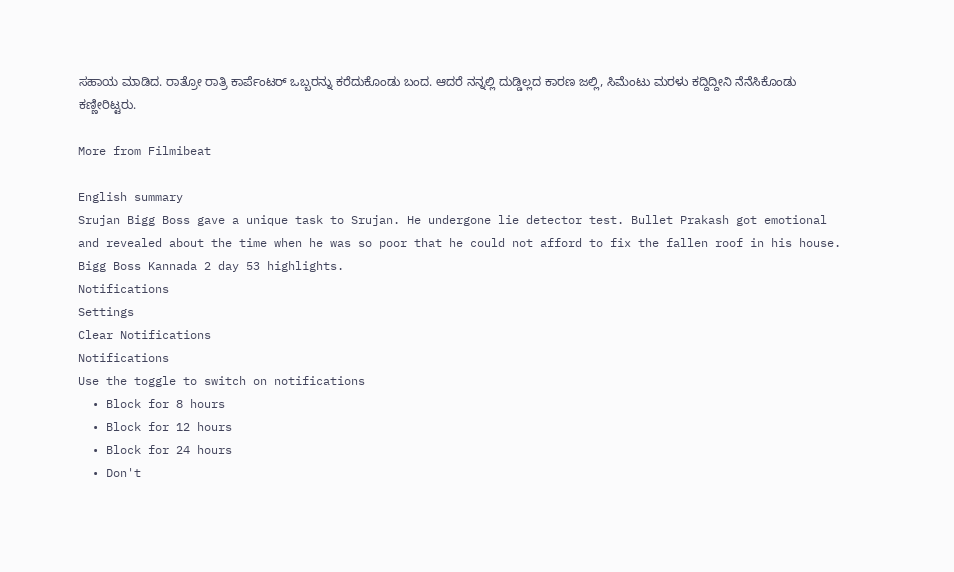ಸಹಾಯ ಮಾಡಿದ. ರಾತ್ರೋ ರಾತ್ರಿ ಕಾರ್ಪೆಂಟರ್ ಒಬ್ಬರನ್ನು ಕರೆದುಕೊಂಡು ಬಂದ. ಆದರೆ ನನ್ನಲ್ಲಿ ದುಡ್ಡಿಲ್ಲದ ಕಾರಣ ಜಲ್ಲಿ, ಸಿಮೆಂಟು ಮರಳು ಕದ್ದಿದ್ದೀನಿ ನೆನೆಸಿಕೊಂಡು ಕಣ್ಣೀರಿಟ್ಟರು.

More from Filmibeat

English summary
Srujan Bigg Boss gave a unique task to Srujan. He undergone lie detector test. Bullet Prakash got emotional and revealed about the time when he was so poor that he could not afford to fix the fallen roof in his house. Bigg Boss Kannada 2 day 53 highlights.
Notifications
Settings
Clear Notifications
Notifications
Use the toggle to switch on notifications
  • Block for 8 hours
  • Block for 12 hours
  • Block for 24 hours
  • Don't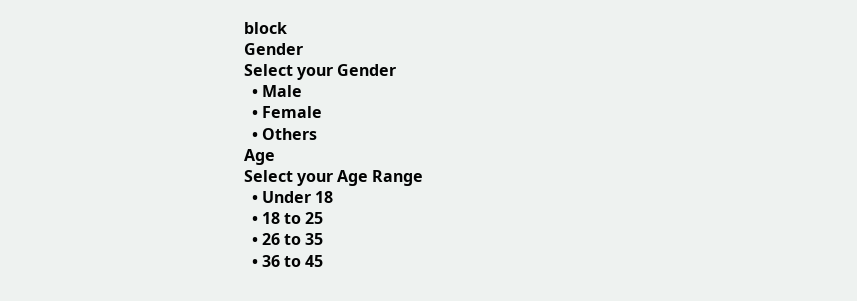block
Gender
Select your Gender
  • Male
  • Female
  • Others
Age
Select your Age Range
  • Under 18
  • 18 to 25
  • 26 to 35
  • 36 to 45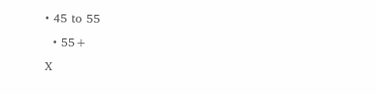• 45 to 55
  • 55+
X